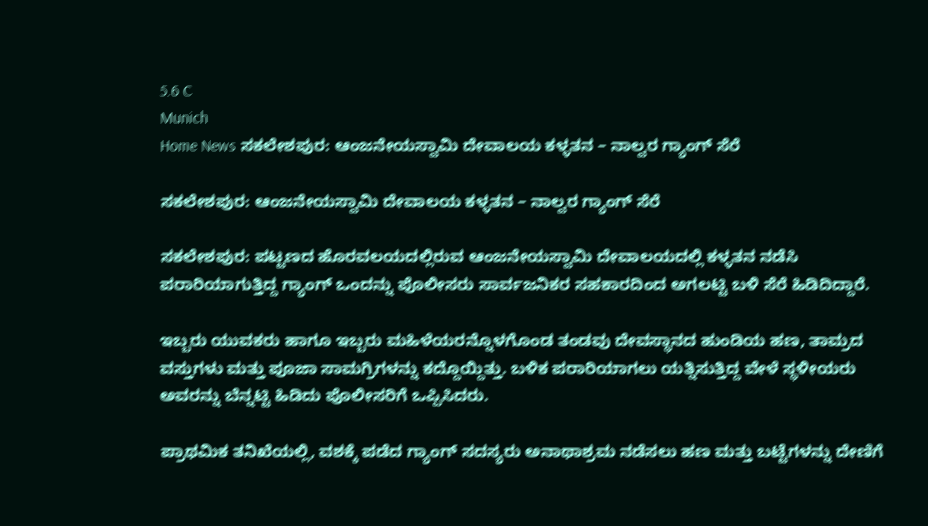5.6 C
Munich
Home News ಸಕಲೇಶಪುರ: ಆಂಜನೇಯಸ್ವಾಮಿ ದೇವಾಲಯ ಕಳ್ಳತನ – ನಾಲ್ವರ ಗ್ಯಾಂಗ್‌ ಸೆರೆ

ಸಕಲೇಶಪುರ: ಆಂಜನೇಯಸ್ವಾಮಿ ದೇವಾಲಯ ಕಳ್ಳತನ – ನಾಲ್ವರ ಗ್ಯಾಂಗ್‌ ಸೆರೆ

ಸಕಲೇಶಪುರ: ಪಟ್ಟಣದ ಹೊರವಲಯದಲ್ಲಿರುವ ಆಂಜನೇಯಸ್ವಾಮಿ ದೇವಾಲಯದಲ್ಲಿ ಕಳ್ಳತನ ನಡೆಸಿ ಪರಾರಿಯಾಗುತ್ತಿದ್ದ ಗ್ಯಾಂಗ್ ಒಂದನ್ನು ಪೊಲೀಸರು ಸಾರ್ವಜನಿಕರ ಸಹಕಾರದಿಂದ ಅಗಲಟ್ಟಿ ಬಳಿ ಸೆರೆ ಹಿಡಿದಿದ್ದಾರೆ.

ಇಬ್ಬರು ಯುವಕರು ಹಾಗೂ ಇಬ್ಬರು ಮಹಿಳೆಯರನ್ನೊಳಗೊಂಡ ತಂಡವು ದೇವಸ್ಥಾನದ ಹುಂಡಿಯ ಹಣ, ತಾಮ್ರದ ವಸ್ತುಗಳು ಮತ್ತು ಪೂಜಾ ಸಾಮಗ್ರಿಗಳನ್ನು ಕದ್ದೊಯ್ದಿತ್ತು. ಬಳಿಕ ಪರಾರಿಯಾಗಲು ಯತ್ನಿಸುತ್ತಿದ್ದ ವೇಳೆ ಸ್ಥಳೀಯರು ಅವರನ್ನು ಬೆನ್ನಟ್ಟಿ ಹಿಡಿದು ಪೊಲೀಸರಿಗೆ ಒಪ್ಪಿಸಿದರು.

ಪ್ರಾಥಮಿಕ ತನಿಖೆಯಲ್ಲಿ, ವಶಕ್ಕೆ ಪಡೆದ ಗ್ಯಾಂಗ್‌ ಸದಸ್ಯರು ಅನಾಥಾಶ್ರಮ ನಡೆಸಲು ಹಣ ಮತ್ತು ಬಟ್ಟೆಗಳನ್ನು ದೇಣಿಗೆ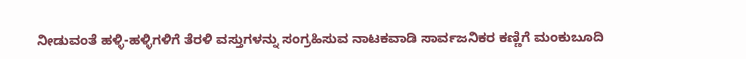ನೀಡುವಂತೆ ಹಳ್ಳಿ-ಹಳ್ಳಿಗಳಿಗೆ ತೆರಳಿ ವಸ್ತುಗಳನ್ನು ಸಂಗ್ರಹಿಸುವ ನಾಟಕವಾಡಿ ಸಾರ್ವಜನಿಕರ ಕಣ್ಣಿಗೆ ಮಂಕುಬೂದಿ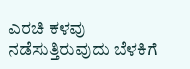ಎರಚಿ ಕಳವು ನಡೆಸುತ್ತಿರುವುದು ಬೆಳಕಿಗೆ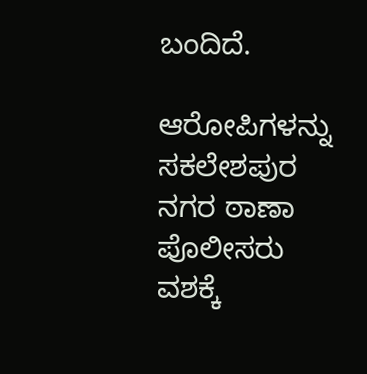ಬಂದಿದೆ.

ಆರೋಪಿಗಳನ್ನು ಸಕಲೇಶಪುರ ನಗರ ಠಾಣಾ ಪೊಲೀಸರು ವಶಕ್ಕೆ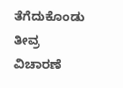ತೆಗೆದುಕೊಂಡು ತೀವ್ರ ವಿಚಾರಣೆ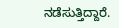ನಡೆಸುತ್ತಿದ್ದಾರೆ.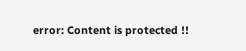error: Content is protected !!